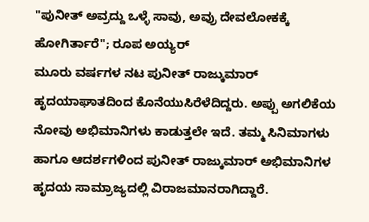"ಪುನೀತ್ ಅವ್ರದ್ದು ಒಳ್ಳೆ ಸಾವು, ಅವ್ರು ದೇವಲೋಕಕ್ಕೆ ಹೋಗಿರ್ತಾರೆ"; ರೂಪ ಅಯ್ಯರ್
ಮೂರು ವರ್ಷಗಳ ನಟ ಪುನೀತ್ ರಾಜ್ಕುಮಾರ್ ಹೃದಯಾಘಾತದಿಂದ ಕೊನೆಯುಸಿರೆಳೆದಿದ್ದರು. ಅಪ್ಪು ಅಗಲಿಕೆಯ ನೋವು ಅಭಿಮಾನಿಗಳು ಕಾಡುತ್ತಲೇ ಇದೆ. ತಮ್ಮ ಸಿನಿಮಾಗಳು ಹಾಗೂ ಆದರ್ಶಗಳಿಂದ ಪುನೀತ್ ರಾಜ್ಕುಮಾರ್ ಅಭಿಮಾನಿಗಳ ಹೃದಯ ಸಾಮ್ರಾಜ್ಯದಲ್ಲಿ ವಿರಾಜಮಾನರಾಗಿದ್ದಾರೆ.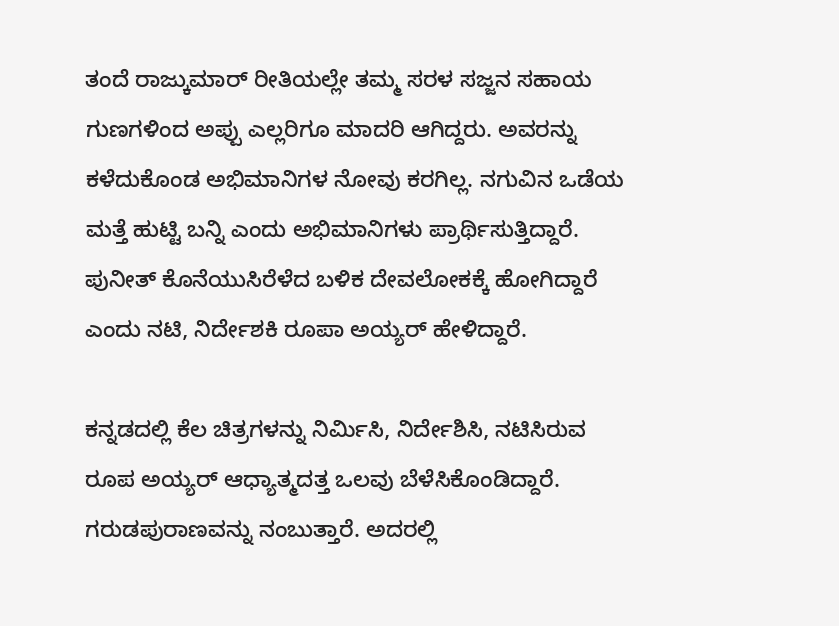ತಂದೆ ರಾಜ್ಕುಮಾರ್ ರೀತಿಯಲ್ಲೇ ತಮ್ಮ ಸರಳ ಸಜ್ಜನ ಸಹಾಯ ಗುಣಗಳಿಂದ ಅಪ್ಪು ಎಲ್ಲರಿಗೂ ಮಾದರಿ ಆಗಿದ್ದರು. ಅವರನ್ನು ಕಳೆದುಕೊಂಡ ಅಭಿಮಾನಿಗಳ ನೋವು ಕರಗಿಲ್ಲ. ನಗುವಿನ ಒಡೆಯ ಮತ್ತೆ ಹುಟ್ಟಿ ಬನ್ನಿ ಎಂದು ಅಭಿಮಾನಿಗಳು ಪ್ರಾರ್ಥಿಸುತ್ತಿದ್ದಾರೆ. ಪುನೀತ್ ಕೊನೆಯುಸಿರೆಳೆದ ಬಳಿಕ ದೇವಲೋಕಕ್ಕೆ ಹೋಗಿದ್ದಾರೆ ಎಂದು ನಟಿ, ನಿರ್ದೇಶಕಿ ರೂಪಾ ಅಯ್ಯರ್ ಹೇಳಿದ್ದಾರೆ.

ಕನ್ನಡದಲ್ಲಿ ಕೆಲ ಚಿತ್ರಗಳನ್ನು ನಿರ್ಮಿಸಿ, ನಿರ್ದೇಶಿಸಿ, ನಟಿಸಿರುವ ರೂಪ ಅಯ್ಯರ್ ಆಧ್ಯಾತ್ಮದತ್ತ ಒಲವು ಬೆಳೆಸಿಕೊಂಡಿದ್ದಾರೆ. ಗರುಡಪುರಾಣವನ್ನು ನಂಬುತ್ತಾರೆ. ಅದರಲ್ಲಿ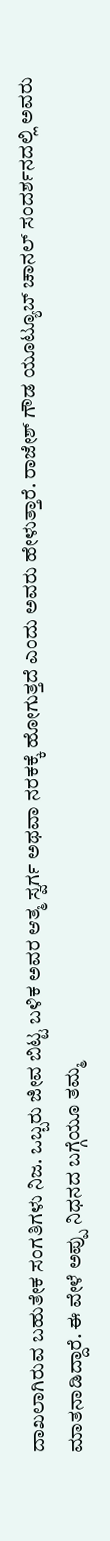ದಾಖಲಾಗಿರುವ ಬಹುತೇಕ ಸಂಗತಿಗಳು ನಿಜ. ಒಬ್ಬರು ಜೀವ ಬಿಟ್ಟ ಬಳಿಕ ಅವರ ಆತ್ಮ ಸ್ವರ್ಗ ಅಥವಾ ನರಕಕ್ಕೆ ಹೋಗುತ್ತದೆ ಎಂದು ಅವರು ಹೇಳುತ್ತಾರೆ. ರಾಜೇಶ್ ಗೌಡ ಯೂಟ್ಯೂಬ್ ಚಾನಲ್ ಸಂದರ್ಶನದಲ್ಲಿ ಅವರು ಮಾತನಾಡಿದ್ದಾರೆ. ಈ ವೇಳೆ ಅಪ್ಪು ನಿಧನದ ಬಗ್ಗೆಯೂ ತಮ್ಮ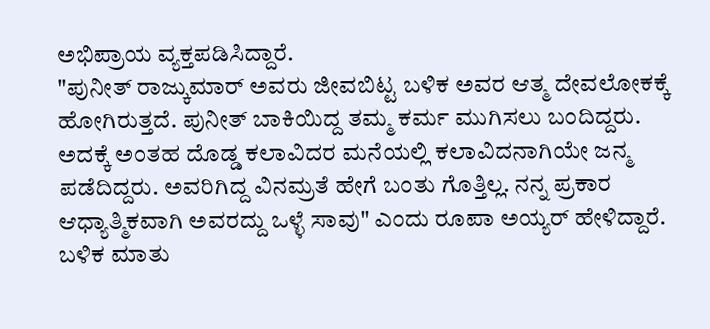ಅಭಿಪ್ರಾಯ ವ್ಯಕ್ತಪಡಿಸಿದ್ದಾರೆ.
"ಪುನೀತ್ ರಾಜ್ಕುಮಾರ್ ಅವರು ಜೀವಬಿಟ್ಟ ಬಳಿಕ ಅವರ ಆತ್ಮ ದೇವಲೋಕಕ್ಕೆ ಹೋಗಿರುತ್ತದೆ. ಪುನೀತ್ ಬಾಕಿಯಿದ್ದ ತಮ್ಮ ಕರ್ಮ ಮುಗಿಸಲು ಬಂದಿದ್ದರು. ಅದಕ್ಕೆ ಅಂತಹ ದೊಡ್ಡ ಕಲಾವಿದರ ಮನೆಯಲ್ಲಿ ಕಲಾವಿದನಾಗಿಯೇ ಜನ್ಮ ಪಡೆದಿದ್ದರು. ಅವರಿಗಿದ್ದ ವಿನಮ್ರತೆ ಹೇಗೆ ಬಂತು ಗೊತ್ತಿಲ್ಲ. ನನ್ನ ಪ್ರಕಾರ ಆಧ್ಯಾತ್ಮಿಕವಾಗಿ ಅವರದ್ದು ಒಳ್ಳೆ ಸಾವು" ಎಂದು ರೂಪಾ ಅಯ್ಯರ್ ಹೇಳಿದ್ದಾರೆ.
ಬಳಿಕ ಮಾತು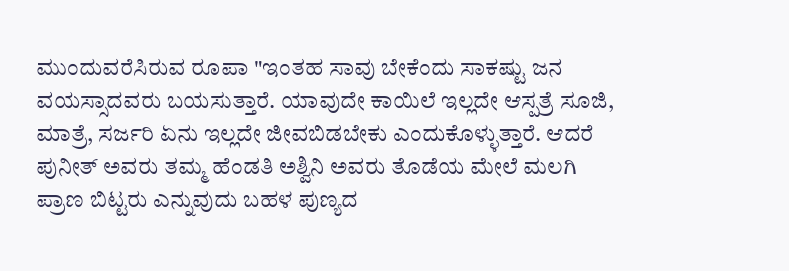ಮುಂದುವರೆಸಿರುವ ರೂಪಾ "ಇಂತಹ ಸಾವು ಬೇಕೆಂದು ಸಾಕಷ್ಟು ಜನ ವಯಸ್ಸಾದವರು ಬಯಸುತ್ತಾರೆ. ಯಾವುದೇ ಕಾಯಿಲೆ ಇಲ್ಲದೇ ಆಸ್ಪತ್ರೆ ಸೂಜಿ, ಮಾತ್ರೆ, ಸರ್ಜರಿ ಏನು ಇಲ್ಲದೇ ಜೀವಬಿಡಬೇಕು ಎಂದುಕೊಳ್ಳುತ್ತಾರೆ. ಆದರೆ ಪುನೀತ್ ಅವರು ತಮ್ಮ ಹೆಂಡತಿ ಅಶ್ವಿನಿ ಅವರು ತೊಡೆಯ ಮೇಲೆ ಮಲಗಿ ಪ್ರಾಣ ಬಿಟ್ಟರು ಎನ್ನುವುದು ಬಹಳ ಪುಣ್ಯದ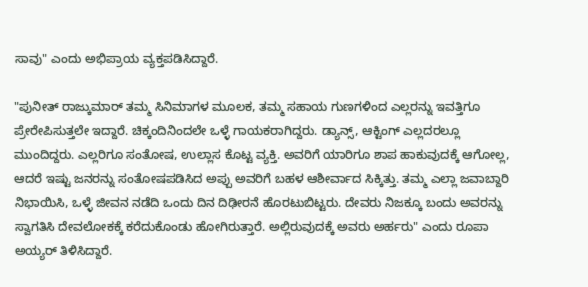ಸಾವು" ಎಂದು ಅಭಿಪ್ರಾಯ ವ್ಯಕ್ತಪಡಿಸಿದ್ದಾರೆ.

"ಪುನೀತ್ ರಾಜ್ಕುಮಾರ್ ತಮ್ಮ ಸಿನಿಮಾಗಳ ಮೂಲಕ, ತಮ್ಮ ಸಹಾಯ ಗುಣಗಳಿಂದ ಎಲ್ಲರನ್ನು ಇವತ್ತಿಗೂ ಪ್ರೇರೇಪಿಸುತ್ತಲೇ ಇದ್ದಾರೆ. ಚಿಕ್ಕಂದಿನಿಂದಲೇ ಒಳ್ಳೆ ಗಾಯಕರಾಗಿದ್ದರು. ಡ್ಯಾನ್ಸ್, ಆಕ್ಟಿಂಗ್ ಎಲ್ಲದರಲ್ಲೂ ಮುಂದಿದ್ದರು. ಎಲ್ಲರಿಗೂ ಸಂತೋಷ, ಉಲ್ಲಾಸ ಕೊಟ್ಟ ವ್ಯಕ್ತಿ. ಅವರಿಗೆ ಯಾರಿಗೂ ಶಾಪ ಹಾಕುವುದಕ್ಕೆ ಆಗೋಲ್ಲ, ಆದರೆ ಇಷ್ಟು ಜನರನ್ನು ಸಂತೋಷಪಡಿಸಿದ ಅಪ್ಪು ಅವರಿಗೆ ಬಹಳ ಆಶೀರ್ವಾದ ಸಿಕ್ಕಿತ್ತು. ತಮ್ಮ ಎಲ್ಲಾ ಜವಾಬ್ದಾರಿ ನಿಭಾಯಿಸಿ, ಒಳ್ಳೆ ಜೀವನ ನಡೆದಿ ಒಂದು ದಿನ ದಿಢೀರನೆ ಹೊರಟುಬಿಟ್ಟರು. ದೇವರು ನಿಜಕ್ಕೂ ಬಂದು ಅವರನ್ನು ಸ್ವಾಗತಿಸಿ ದೇವಲೋಕಕ್ಕೆ ಕರೆದುಕೊಂಡು ಹೋಗಿರುತ್ತಾರೆ. ಅಲ್ಲಿರುವುದಕ್ಕೆ ಅವರು ಅರ್ಹರು" ಎಂದು ರೂಪಾ ಅಯ್ಯರ್ ತಿಳಿಸಿದ್ದಾರೆ.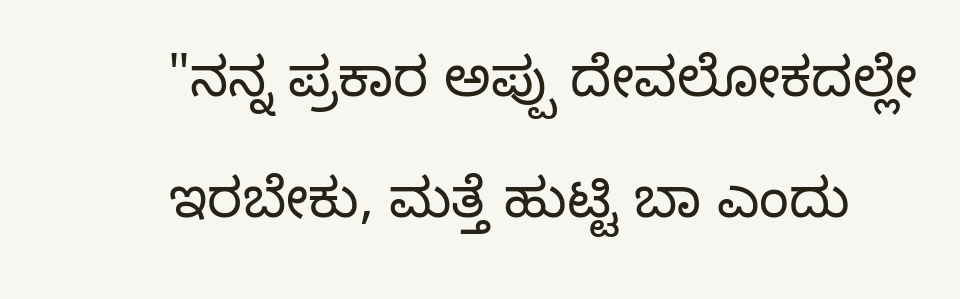"ನನ್ನ ಪ್ರಕಾರ ಅಪ್ಪು ದೇವಲೋಕದಲ್ಲೇ ಇರಬೇಕು, ಮತ್ತೆ ಹುಟ್ಟಿ ಬಾ ಎಂದು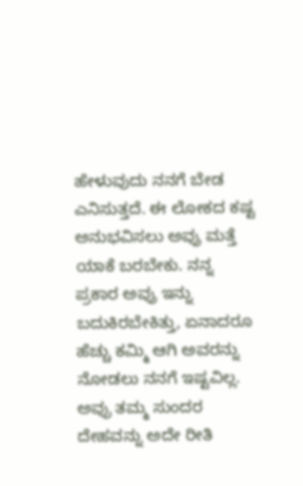ಹೇಳುವುದು ನನಗೆ ಬೇಡ ಎನಿಸುತ್ತದೆ. ಈ ಲೋಕದ ಕಷ್ಟ ಅನುಭವಿಸಲು ಅವ್ರು ಮತ್ತೆ ಯಾಕೆ ಬರಬೇಕು. ನನ್ನ ಪ್ರಕಾರ ಅವ್ರು ಇನ್ನು ಬದುಕಿರಬೇಕಿತ್ತು, ಏನಾದರೂ ಹೆಚ್ಚು ಕಮ್ಮಿ ಆಗಿ ಅವರನ್ನು ನೋಡಲು ನನಗೆ ಇಷ್ಟವಿಲ್ಲ. ಅವ್ರು ತಮ್ಮ ಸುಂದರ ದೇಹವನ್ನು ಅದೇ ರೀತಿ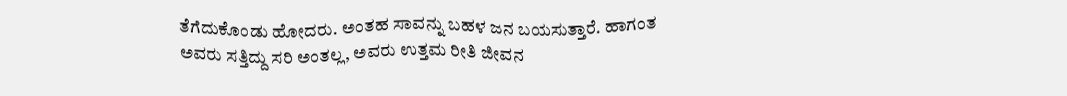ತೆಗೆದುಕೊಂಡು ಹೋದರು. ಅಂತಹ ಸಾವನ್ನು ಬಹಳ ಜನ ಬಯಸುತ್ತಾರೆ. ಹಾಗಂತ ಅವರು ಸತ್ತಿದ್ದು ಸರಿ ಅಂತಲ್ಲ, ಅವರು ಉತ್ತಮ ರೀತಿ ಜೀವನ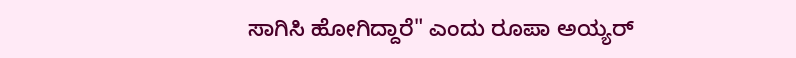ಸಾಗಿಸಿ ಹೋಗಿದ್ದಾರೆ" ಎಂದು ರೂಪಾ ಅಯ್ಯರ್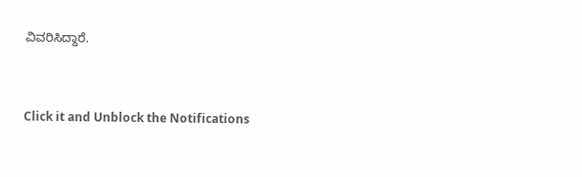ವಿವರಿಸಿದ್ದಾರೆ.


Click it and Unblock the Notifications